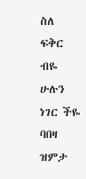ስለ ፍቅር ብዬ
ሁሉን ነገር ችዬ
ባበዛ ዝምታ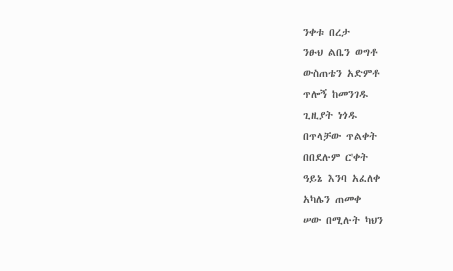ንቀቱ በረታ
ንፁህ ልቤን ወግቶ
ውስጠቴን አድምቶ
ጥሎኝ ከመንገዱ
ጊዚያት ነጎዱ
በጥላቻው ጥልቀት
በበደሉም ር'ቀት
ዓይኔ እንባ አፈለቀ
አካሌን ጠመቀ
ሠው በሚሉት ካህን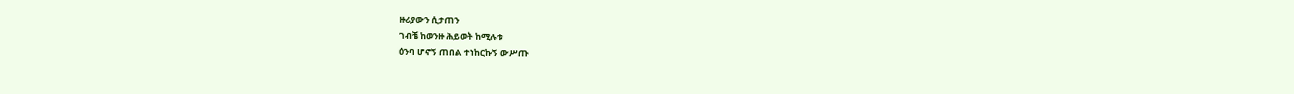ዙሪያውን ሲታጠን
ገብቼ ከወንዙ ሕይወት ከሚሉቱ
ዕንባ ሆኖኝ ጠበል ተነከርኩኝ ውሥጡ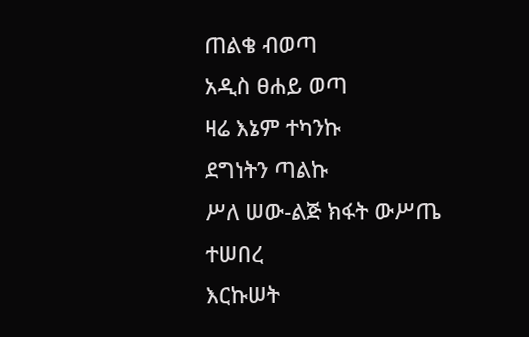ጠልቄ ብወጣ
አዲስ ፀሐይ ወጣ
ዛሬ እኔም ተካንኩ
ደግነትን ጣልኩ
ሥለ ሠው-ልጅ ክፋት ውሥጤ ተሠበረ
እርኩሠት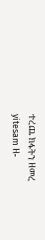ተረጨ ክፋትን ዘመረ
yitesam ዘ-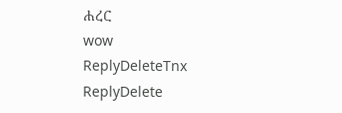ሐረር
wow
ReplyDeleteTnx
ReplyDelete